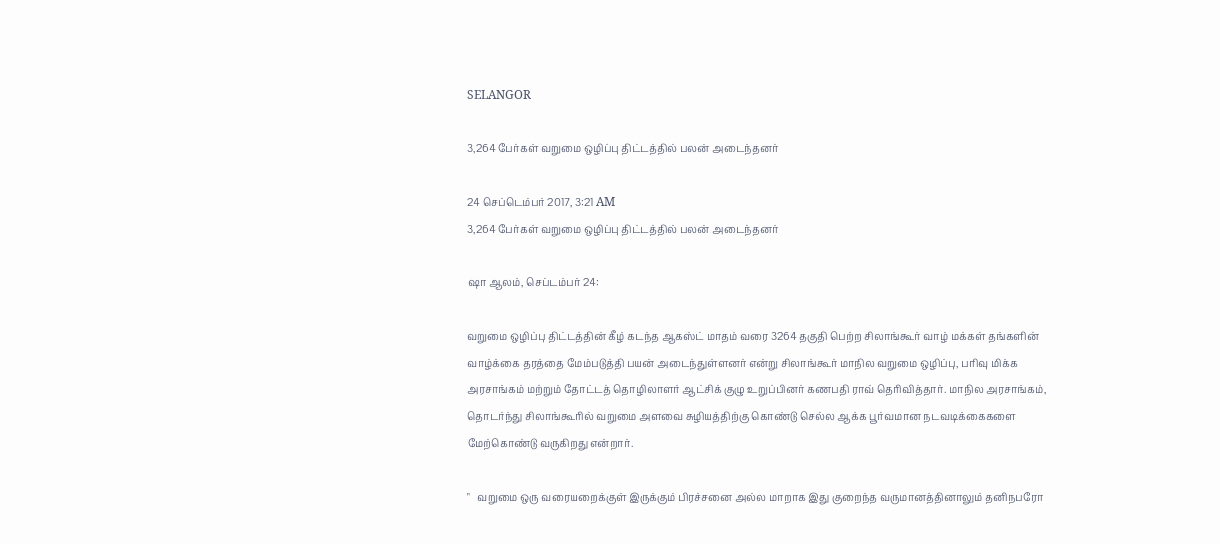SELANGOR

3,264 பேர்கள் வறுமை ஒழிப்பு திட்டத்தில் பலன் அடைந்தனர்

24 செப்டெம்பர் 2017, 3:21 AM
3,264 பேர்கள் வறுமை ஒழிப்பு திட்டத்தில் பலன் அடைந்தனர்

ஷா ஆலம், செப்டம்பர் 24:

வறுமை ஒழிப்பு திட்டத்தின் கீழ் கடந்த ஆகஸ்ட் மாதம் வரை 3264 தகுதி பெற்ற சிலாங்கூர் வாழ் மக்கள் தங்களின் வாழ்க்கை தரத்தை மேம்படுத்தி பயன் அடைந்துள்ளனர் என்று சிலாங்கூர் மாநில வறுமை ஒழிப்பு, பரிவு மிக்க அரசாங்கம் மற்றும் தோட்டத் தொழிலாளர் ஆட்சிக் குழு உறுப்பினர் கணபதி ராவ் தெரிவித்தார். மாநில அரசாங்கம், தொடர்ந்து சிலாங்கூரில் வறுமை அளவை சுழியத்திற்கு கொண்டு செல்ல ஆக்க பூர்வமான நடவடிக்கைகளை மேற்கொண்டு வருகிறது என்றார்.

"   வறுமை ஒரு வரையறைக்குள் இருக்கும் பிரச்சனை அல்ல மாறாக இது குறைந்த வருமானத்தினாலும் தனிநபரோ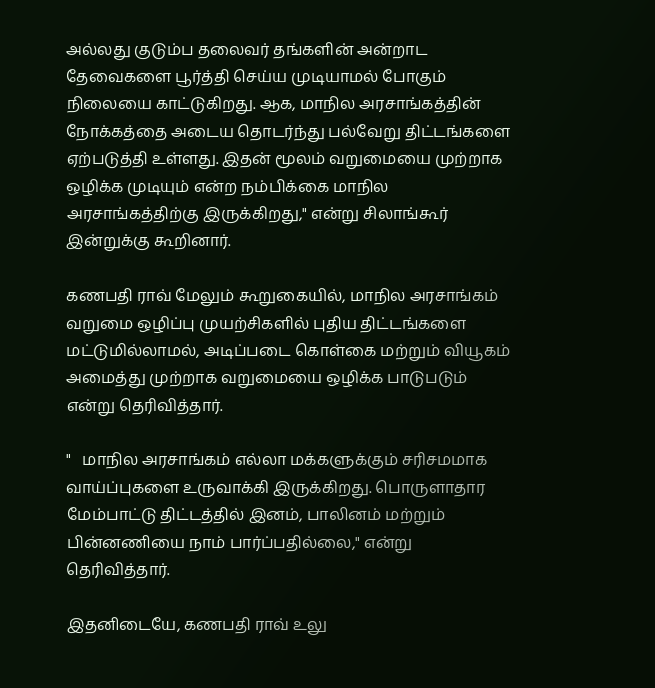அல்லது குடும்ப தலைவர் தங்களின் அன்றாட தேவைகளை பூர்த்தி செய்ய முடியாமல் போகும் நிலையை காட்டுகிறது. ஆக, மாநில அரசாங்கத்தின் நோக்கத்தை அடைய தொடர்ந்து பல்வேறு திட்டங்களை ஏற்படுத்தி உள்ளது. இதன் மூலம் வறுமையை முற்றாக ஒழிக்க முடியும் என்ற நம்பிக்கை மாநில அரசாங்கத்திற்கு இருக்கிறது," என்று சிலாங்கூர் இன்றுக்கு கூறினார்.

கணபதி ராவ் மேலும் கூறுகையில், மாநில அரசாங்கம் வறுமை ஒழிப்பு முயற்சிகளில் புதிய திட்டங்களை மட்டுமில்லாமல், அடிப்படை கொள்கை மற்றும் வியூகம் அமைத்து முற்றாக வறுமையை ஒழிக்க பாடுபடும் என்று தெரிவித்தார்.

"   மாநில அரசாங்கம் எல்லா மக்களுக்கும் சரிசமமாக வாய்ப்புகளை உருவாக்கி இருக்கிறது. பொருளாதார மேம்பாட்டு திட்டத்தில் இனம், பாலினம் மற்றும் பின்னணியை நாம் பார்ப்பதில்லை," என்று தெரிவித்தார்.

இதனிடையே, கணபதி ராவ் உலு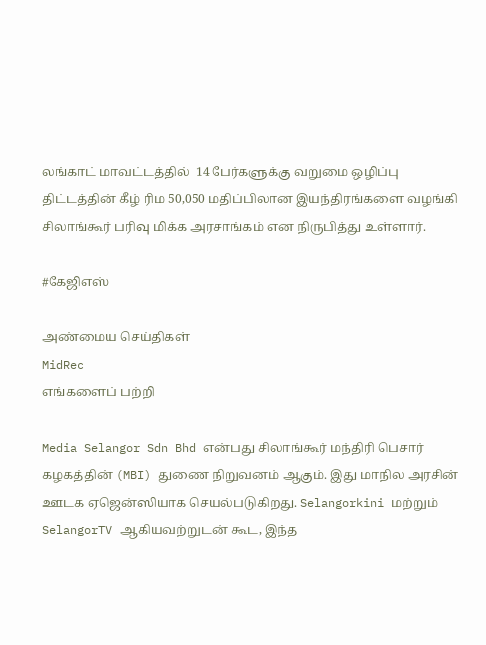லங்காட் மாவட்டத்தில்  14 பேர்களுக்கு வறுமை ஒழிப்பு திட்டத்தின் கீழ் ரிம 50,050 மதிப்பிலான இயந்திரங்களை வழங்கி சிலாங்கூர் பரிவு மிக்க அரசாங்கம் என நிருபித்து உள்ளார்.

#கேஜிஎஸ்

அண்மைய செய்திகள்
MidRec
எங்களைப் பற்றி

Media Selangor Sdn Bhd என்பது சிலாங்கூர் மந்திரி பெசார் கழகத்தின் (MBI) துணை நிறுவனம் ஆகும். இது மாநில அரசின் ஊடக ஏஜென்ஸியாக செயல்படுகிறது. Selangorkini மற்றும் SelangorTV ஆகியவற்றுடன் கூட, இந்த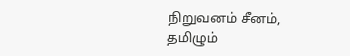நிறுவனம் சீனம், தமிழும்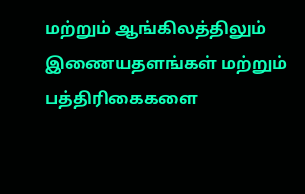மற்றும் ஆங்கிலத்திலும் இணையதளங்கள் மற்றும் பத்திரிகைகளை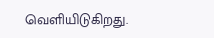வெளியிடுகிறது.